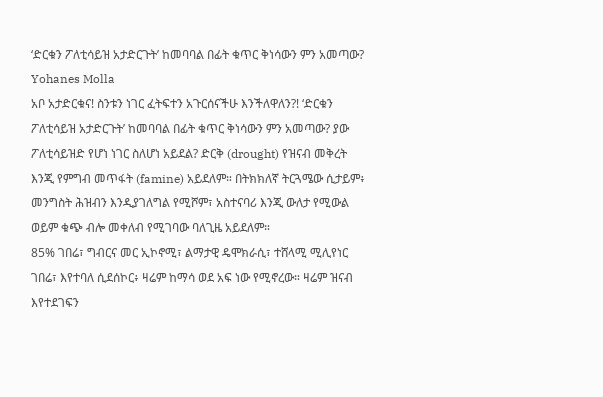‘ድርቁን ፖለቲሳይዝ አታድርጉት’ ከመባባል በፊት ቁጥር ቅነሳውን ምን አመጣው? Yohanes Molla
አቦ አታድርቁና! ስንቱን ነገር ፈትፍተን አጉርሰናችሁ እንችለዋለን?! ‘ድርቁን ፖለቲሳይዝ አታድርጉት’ ከመባባል በፊት ቁጥር ቅነሳውን ምን አመጣው? ያው ፖለቲሳይዝድ የሆነ ነገር ስለሆነ አይደል? ድርቅ (drought) የዝናብ መቅረት እንጂ የምግብ መጥፋት (famine) አይደለም። በትክክለኛ ትርጓሜው ሲታይም፥ መንግስት ሕዝብን እንዲያገለግል የሚሾም፣ አስተናባሪ እንጂ ውለታ የሚውል ወይም ቁጭ ብሎ መቀለብ የሚገባው ባለጊዜ አይደለም።
85% ገበሬ፣ ግብርና መር ኢኮኖሚ፣ ልማታዊ ዴሞክራሲ፣ ተሸላሚ ሚሊየነር ገበሬ፣ እየተባለ ሲደሰኮር፥ ዛሬም ከማሳ ወደ አፍ ነው የሚኖረው። ዛሬም ዝናብ እየተደገፍን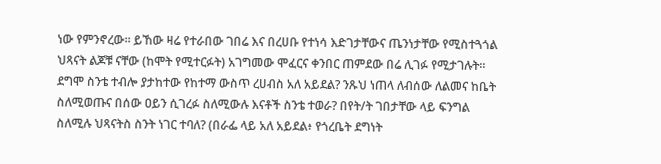ነው የምንኖረው። ይኸው ዛሬ የተራበው ገበሬ እና በረሀቡ የተነሳ እድገታቸውና ጤንነታቸው የሚስተጓጎል ህጻናት ልጆቹ ናቸው (ከሞት የሚተርፉት) አገግመው ሞፈርና ቀንበር ጠምደው በሬ ሊገፉ የሚታገሉት።
ደግሞ ስንቴ ተብሎ ያታከተው የከተማ ውስጥ ረሀብስ አለ አይደል? ንጹህ ነጠላ ለብሰው ለልመና ከቤት ስለሚወጡና በሰው ዐይን ሲገረፉ ስለሚውሉ እናቶች ስንቴ ተወራ? በየት/ት ገበታቸው ላይ ፍንግል ስለሚሉ ህጻናትስ ስንት ነገር ተባለ? (በራፌ ላይ አለ አይደል፥ የጎረቤት ደግነት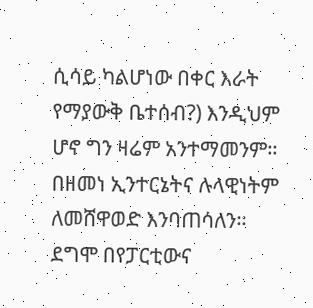ሲሳይ ካልሆነው በቀር እራት የማያውቅ ቤተሰብ?) እንዲህም ሆኖ ግን ዛሬም አንተማመንም። በዘመነ ኢንተርኔትና ሉላዊነትም ለመሸዋወድ እንባጠሳለን።
ደግሞ በየፓርቲውና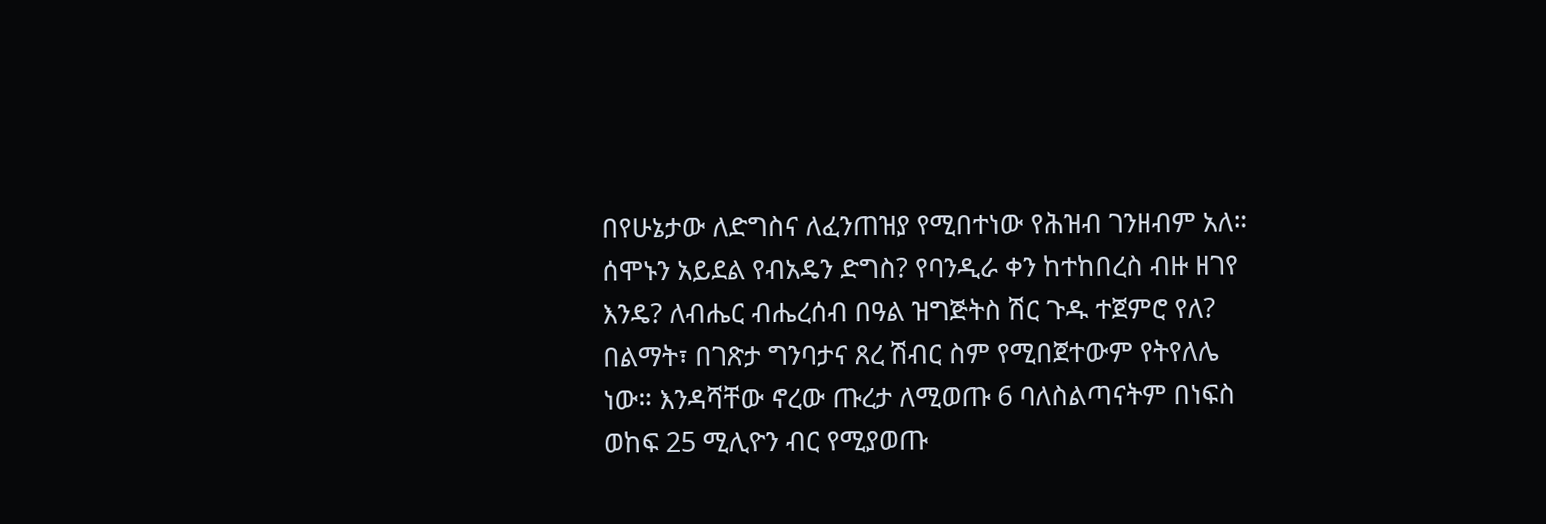በየሁኔታው ለድግስና ለፈንጠዝያ የሚበተነው የሕዝብ ገንዘብም አለ። ሰሞኑን አይደል የብአዴን ድግስ? የባንዲራ ቀን ከተከበረስ ብዙ ዘገየ እንዴ? ለብሔር ብሔረሰብ በዓል ዝግጅትስ ሽር ጉዱ ተጀምሮ የለ? በልማት፣ በገጽታ ግንባታና ጸረ ሽብር ስም የሚበጀተውም የትየለሌ ነው። እንዳሻቸው ኖረው ጡረታ ለሚወጡ 6 ባለስልጣናትም በነፍስ ወከፍ 25 ሚሊዮን ብር የሚያወጡ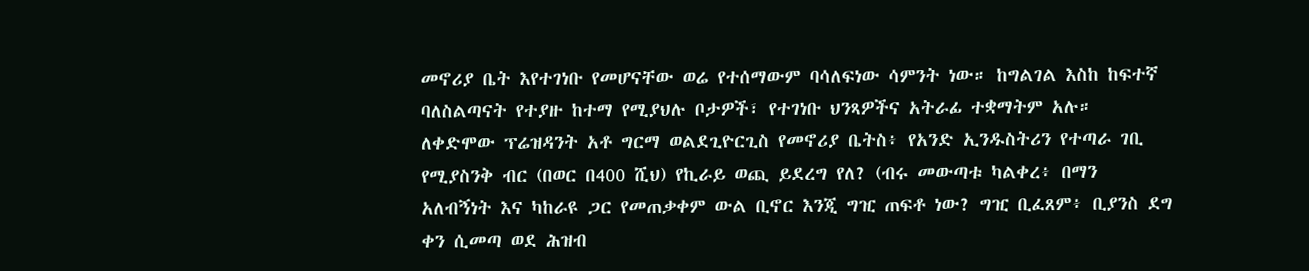መኖሪያ ቤት እየተገነቡ የመሆናቸው ወሬ የተሰማውም ባሳለፍነው ሳምንት ነው። ከግልገል እስከ ከፍተኛ ባለስልጣናት የተያዙ ከተማ የሚያህሉ ቦታዎች፣ የተገነቡ ህንጻዎችና አትራፊ ተቋማትም አሉ።
ለቀድሞው ፕሬዝዳንት አቶ ግርማ ወልደጊዮርጊስ የመኖሪያ ቤትስ፥ የአንድ ኢንዱስትሪን የተጣራ ገቢ የሚያስንቅ ብር (በወር በ400 ሺህ) የኪራይ ወጪ ይደረግ የለ? (ብሩ መውጣቱ ካልቀረ፥ በማን አለብኝነት እና ካከራዩ ጋር የመጠቃቀም ውል ቢኖር እንጂ ግዢ ጠፍቶ ነው? ግዢ ቢፈጸም፥ ቢያንስ ደግ ቀን ሲመጣ ወደ ሕዝብ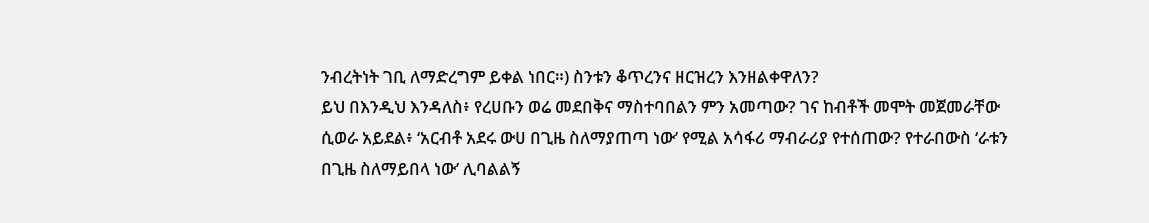ንብረትነት ገቢ ለማድረግም ይቀል ነበር።) ስንቱን ቆጥረንና ዘርዝረን እንዘልቀዋለን?
ይህ በእንዲህ እንዳለስ፥ የረሀቡን ወሬ መደበቅና ማስተባበልን ምን አመጣው? ገና ከብቶች መሞት መጀመራቸው ሲወራ አይደል፥ ‘አርብቶ አደሩ ውሀ በጊዜ ስለማያጠጣ ነው’ የሚል አሳፋሪ ማብራሪያ የተሰጠው? የተራበውስ ‘ራቱን በጊዜ ስለማይበላ ነው’ ሊባልልኝ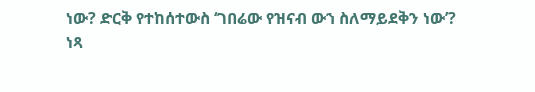ነው? ድርቅ የተከሰተውስ ‘ገበሬው የዝናብ ውኀ ስለማይደቅን ነው’?
ነጻ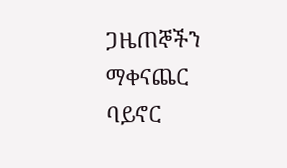ጋዜጠኞችን ማቀናጨር ባይኖር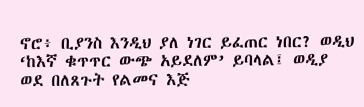ኖሮ፥ ቢያንስ እንዲህ ያለ ነገር ይፈጠር ነበር? ወዲህ ‘ከእኛ ቁጥጥር ውጭ አይደለም’ ይባላል፤ ወዲያ ወደ በለጸጉት የልመና እጅ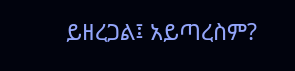ይዘረጋል፤ አይጣረስም?